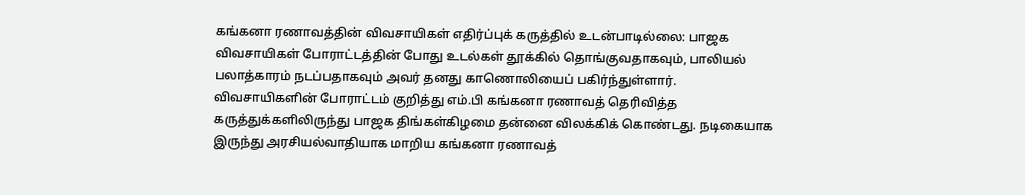கங்கனா ரணாவத்தின் விவசாயிகள் எதிர்ப்புக் கருத்தில் உடன்பாடில்லை: பாஜக
விவசாயிகள் போராட்டத்தின் போது உடல்கள் தூக்கில் தொங்குவதாகவும், பாலியல் பலாத்காரம் நடப்பதாகவும் அவர் தனது காணொலியைப் பகிர்ந்துள்ளார்.
விவசாயிகளின் போராட்டம் குறித்து எம்.பி கங்கனா ரணாவத் தெரிவித்த கருத்துக்களிலிருந்து பாஜக திங்கள்கிழமை தன்னை விலக்கிக் கொண்டது. நடிகையாக இருந்து அரசியல்வாதியாக மாறிய கங்கனா ரணாவத்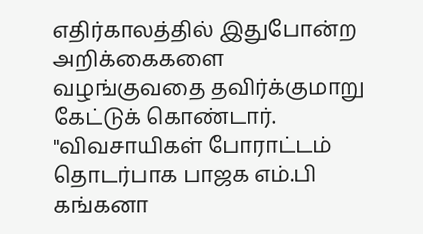எதிர்காலத்தில் இதுபோன்ற அறிக்கைகளை வழங்குவதை தவிர்க்குமாறு கேட்டுக் கொண்டார்.
"விவசாயிகள் போராட்டம் தொடர்பாக பாஜக எம்.பி கங்கனா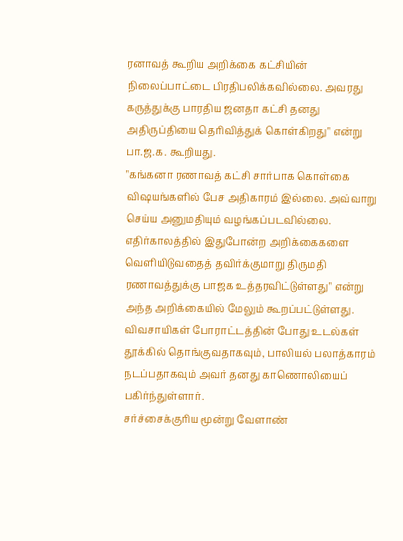ரனாவத் கூறிய அறிக்கை கட்சியின் நிலைப்பாட்டை பிரதிபலிக்கவில்லை. அவரது கருத்துக்கு பாரதிய ஜனதா கட்சி தனது அதிருப்தியை தெரிவித்துக் கொள்கிறது" என்று பா.ஜ.க. கூறியது.
"கங்கனா ரணாவத் கட்சி சார்பாக கொள்கை விஷயங்களில் பேச அதிகாரம் இல்லை. அவ்வாறு செய்ய அனுமதியும் வழங்கப்படவில்லை. எதிர்காலத்தில் இதுபோன்ற அறிக்கைகளை வெளியிடுவதைத் தவிர்க்குமாறு திருமதி ரணாவத்துக்கு பாஜக உத்தரவிட்டுள்ளது" என்று அந்த அறிக்கையில் மேலும் கூறப்பட்டுள்ளது.
விவசாயிகள் போராட்டத்தின் போது உடல்கள் தூக்கில் தொங்குவதாகவும், பாலியல் பலாத்காரம் நடப்பதாகவும் அவர் தனது காணொலியைப் பகிர்ந்துள்ளார்.
சர்ச்சைக்குரிய மூன்று வேளாண்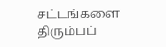சட்டங்களை திரும்பப்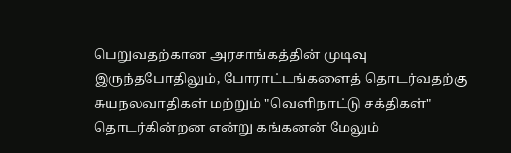பெறுவதற்கான அரசாங்கத்தின் முடிவு இருந்தபோதிலும், போராட்டங்களைத் தொடர்வதற்கு சுயநலவாதிகள் மற்றும் "வெளிநாட்டு சக்திகள்" தொடர்கின்றன என்று கங்கனன் மேலும்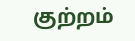குற்றம்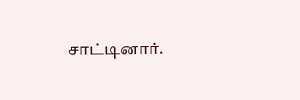சாட்டினார்.